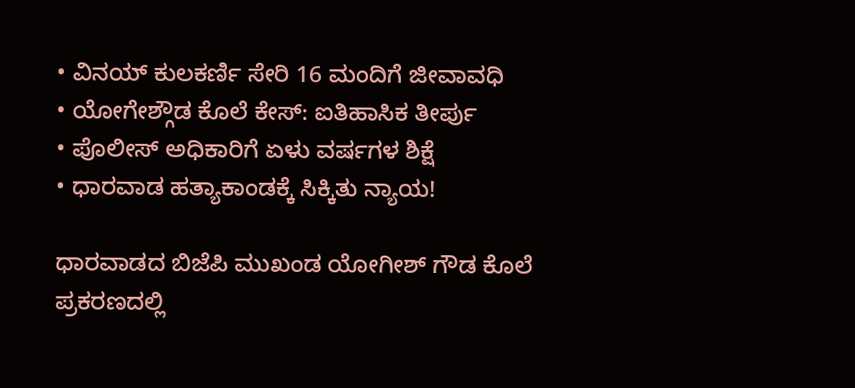• ವಿನಯ್ ಕುಲಕರ್ಣಿ ಸೇರಿ 16 ಮಂದಿಗೆ ಜೀವಾವಧಿ
• ಯೋಗೇಶ್ಗೌಡ ಕೊಲೆ ಕೇಸ್: ಐತಿಹಾಸಿಕ ತೀರ್ಪು
• ಪೊಲೀಸ್ ಅಧಿಕಾರಿಗೆ ಏಳು ವರ್ಷಗಳ ಶಿಕ್ಷೆ
• ಧಾರವಾಡ ಹತ್ಯಾಕಾಂಡಕ್ಕೆ ಸಿಕ್ಕಿತು ನ್ಯಾಯ!

ಧಾರವಾಡದ ಬಿಜೆಪಿ ಮುಖಂಡ ಯೋಗೀಶ್ ಗೌಡ ಕೊಲೆ ಪ್ರಕರಣದಲ್ಲಿ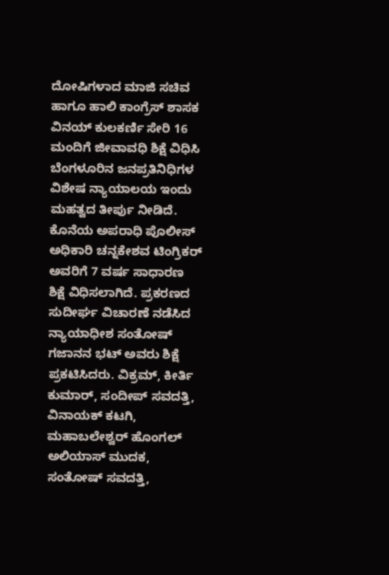ದೋಷಿಗಳಾದ ಮಾಜಿ ಸಚಿವ ಹಾಗೂ ಹಾಲಿ ಕಾಂಗ್ರೆಸ್ ಶಾಸಕ ವಿನಯ್ ಕುಲಕರ್ಣಿ ಸೇರಿ 16 ಮಂದಿಗೆ ಜೀವಾವಧಿ ಶಿಕ್ಷೆ ವಿಧಿಸಿ ಬೆಂಗಳೂರಿನ ಜನಪ್ರತಿನಿಧಿಗಳ ವಿಶೇಷ ನ್ಯಾಯಾಲಯ ಇಂದು ಮಹತ್ವದ ತೀರ್ಪು ನೀಡಿದೆ.
ಕೊನೆಯ ಅಪರಾಧಿ ಪೊಲೀಸ್ ಅಧಿಕಾರಿ ಚನ್ನಕೇಶವ ಟಿಂಗ್ರಿಕರ್ ಅವರಿಗೆ 7 ವರ್ಷ ಸಾಧಾರಣ ಶಿಕ್ಷೆ ವಿಧಿಸಲಾಗಿದೆ. ಪ್ರಕರಣದ ಸುದೀರ್ಘ ವಿಚಾರಣೆ ನಡೆಸಿದ ನ್ಯಾಯಾಧೀಶ ಸಂತೋಷ್ ಗಜಾನನ ಭಟ್ ಅವರು ಶಿಕ್ಷೆ ಪ್ರಕಟಿಸಿದರು. ವಿಕ್ರಮ್, ಕೀರ್ತಿ ಕುಮಾರ್, ಸಂದೀಪ್ ಸವದತ್ತಿ, ವಿನಾಯಕ್ ಕಟಗಿ, ಮಹಾಬಲೇಶ್ವರ್ ಹೊಂಗಲ್ ಅಲಿಯಾಸ್ ಮುದಕ, ಸಂತೋಷ್ ಸವದತ್ತಿ,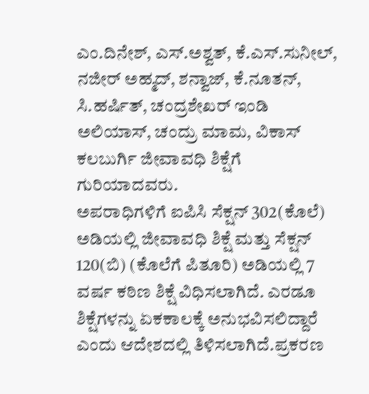ಎಂ.ದಿನೇಶ್, ಎಸ್.ಅಶ್ವತ್, ಕೆ.ಎಸ್.ಸುನೀಲ್, ನಜೀರ್ ಅಹ್ಮದ್, ಶನ್ವಾಜ್, ಕೆ.ನೂತನ್, ಸಿ.ಹರ್ಷಿತ್, ಚಂದ್ರಶೇಖರ್ ಇಂಡಿ ಅಲಿಯಾಸ್, ಚಂದ್ರು ಮಾಮ, ವಿಕಾಸ್ ಕಲಬುರ್ಗಿ ಜೀವಾವಧಿ ಶಿಕ್ಷೆಗೆ ಗುರಿಯಾದವರು.
ಅಪರಾಧಿಗಳಿಗೆ ಐಪಿಸಿ ಸೆಕ್ಷನ್ 302(ಕೊಲೆ) ಅಡಿಯಲ್ಲಿ ಜೀವಾವಧಿ ಶಿಕ್ಷೆ ಮತ್ತು ಸೆಕ್ಷನ್ 120(ಬಿ) (ಕೊಲೆಗೆ ಪಿತೂರಿ) ಅಡಿಯಲ್ಲಿ 7 ವರ್ಷ ಕಠಿಣ ಶಿಕ್ಷೆ ವಿಧಿಸಲಾಗಿದೆ. ಎರಡೂ ಶಿಕ್ಷೆಗಳನ್ನು ಏಕಕಾಲಕ್ಕೆ ಅನುಭವಿಸಲಿದ್ದಾರೆ ಎಂದು ಆದೇಶದಲ್ಲಿ ತಿಳಿಸಲಾಗಿದೆ.ಪ್ರಕರಣ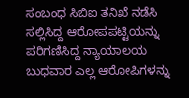ಸಂಬಂಧ ಸಿಬಿಐ ತನಿಖೆ ನಡೆಸಿ ಸಲ್ಲಿಸಿದ್ದ ಆರೋಪಪಟ್ಟಿಯನ್ನು ಪರಿಗಣಿಸಿದ್ದ ನ್ಯಾಯಾಲಯ ಬುಧವಾರ ಎಲ್ಲ ಆರೋಪಿಗಳನ್ನು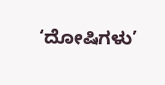‘ದೋಷಿಗಳು’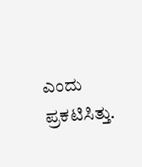ಎಂದು ಪ್ರಕಟಿಸಿತ್ತು.